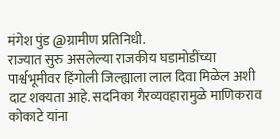मंगेश पुंड @ग्रामीण प्रतिनिधी.
राज्यात सुरु असलेल्या राजकीय घडामोडींच्या पार्श्वभूमीवर हिंगोली जिल्ह्याला लाल दिवा मिळेल अशी दाट शक्यता आहे. सदनिका गैरव्यवहारामुळे माणिकराव कोकाटे यांना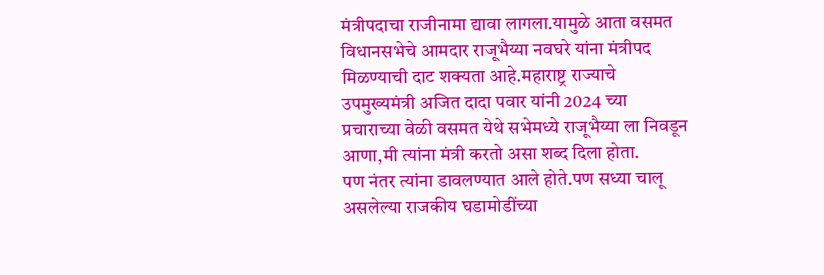मंत्रीपदाचा राजीनामा द्यावा लागला.यामुळे आता वसमत विधानसभेचे आमदार राजूभैय्या नवघरे यांना मंत्रीपद मिळण्याची दाट शक्यता आहे.महाराष्ट्र राज्याचे उपमुख्यमंत्री अजित दादा पवार यांनी 2024 च्या प्रचाराच्या वेळी वसमत येथे सभेमध्ये राजूभैय्या ला निवडून आणा,मी त्यांना मंत्री करतो असा शब्द दिला होता.
पण नंतर त्यांना डावलण्यात आले होते.पण सध्या चालू असलेल्या राजकीय घडामोडींच्या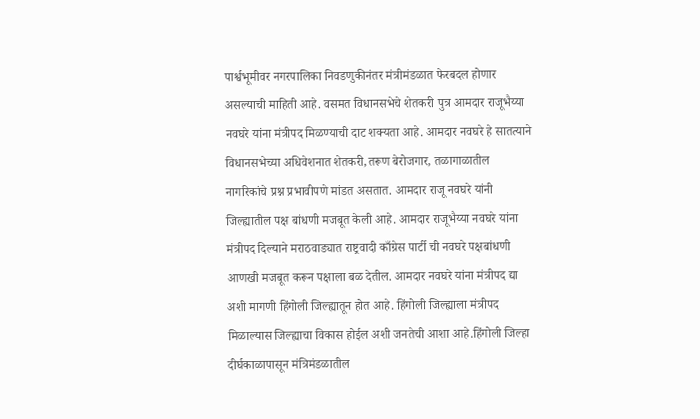पार्श्वभूमीवर नगरपालिका निवडणुकीनंतर मंत्रीमंडळात फेरबदल होणार असल्याची माहिती आहे. वसमत विधानसभेचे शेतकरी पुत्र आमदार राजूभैय्या नवघरे यांना मंत्रीपद मिळण्याची दाट शक्यता आहे. आमदार नवघरे हे सातत्याने विधानसभेच्या अधिवेशनात शेतकरी,तरूण बेरोजगार, तळागाळातील नागरिकांचे प्रश्न प्रभावीपणे मांडत असतात. आमदार राजू नवघरे यांनी जिल्ह्यातील पक्ष बांधणी मजबूत केली आहे. आमदार राजूभैय्या नवघरे यांना मंत्रीपद दिल्याने मराठवाड्यात राष्ट्रवादी काँग्रेस पार्टी ची नवघरे पक्षबांधणी आणखी मजबूत करून पक्षाला बळ देतील. आमदार नवघरे यांना मंत्रीपद द्या अशी मागणी हिंगोली जिल्ह्यातून होत आहे. हिंगोली जिल्ह्याला मंत्रीपद मिळाल्यास जिल्ह्याचा विकास होईल अशी जनतेची आशा आहे.हिंगोली जिल्हा दीर्घकाळापासून मंत्रिमंडळातील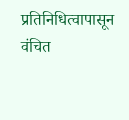प्रतिनिधित्वापासून वंचित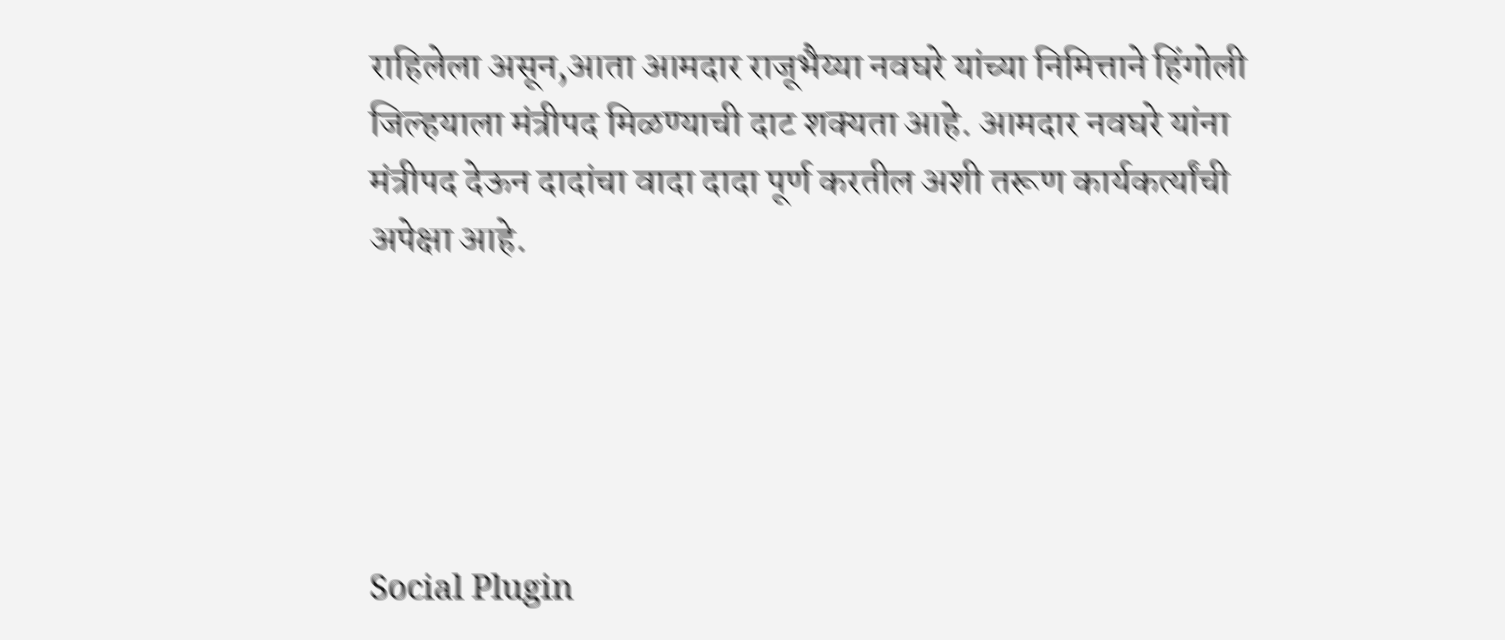राहिलेला असून,आता आमदार राजूभैय्या नवघरे यांच्या निमित्ताने हिंगोली जिल्हयाला मंत्रीपद मिळण्याची दाट शक्यता आहे. आमदार नवघरे यांना मंत्रीपद देऊन दादांचा वादा दादा पूर्ण करतील अशी तरूण कार्यकर्त्यांची अपेक्षा आहे.





Social Plugin